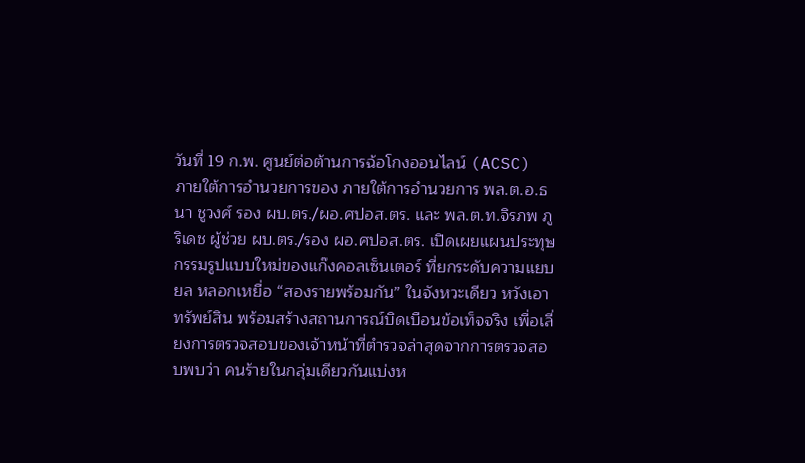วันที่ 19 ก.พ. ศูนย์ต่อต้านการฉ้อโกงออนไลน์ (ACSC) ภายใต้การอำนวยการของ ภายใต้การอำนวยการ พล.ต.อ.ธนา ชูวงศ์ รอง ผบ.ตร./ผอ.ศปอส.ตร. และ พล.ต.ท.จิรภพ ภูริเดช ผู้ช่วย ผบ.ตร./รอง ผอ.ศปอส.ตร. เปิดเผยแผนประทุษกรรมรูปแบบใหม่ของแก๊งคอลเซ็นเตอร์ ที่ยกระดับความแยบยล หลอกเหยื่อ “สองรายพร้อมกัน” ในจังหวะเดียว หวังเอาทรัพย์สิน พร้อมสร้างสถานการณ์บิดเบือนข้อเท็จจริง เพื่อเลี่ยงการตรวจสอบของเจ้าหน้าที่ตำรวจล่าสุดจากการตรวจสอบพบว่า คนร้ายในกลุ่มเดียวกันแบ่งห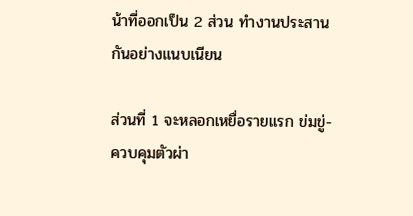น้าที่ออกเป็น 2 ส่วน ทำงานประสานกันอย่างแนบเนียน

ส่วนที่ 1 จะหลอกเหยื่อรายแรก ข่มขู่-ควบคุมตัวผ่า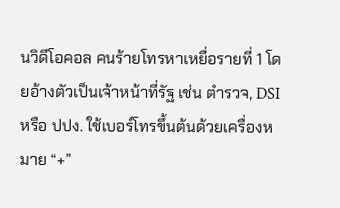นวิดีโอคอล คนร้ายโทรหาเหยื่อรายที่ 1 โดยอ้างตัวเป็นเจ้าหน้าที่รัฐ เช่น ตำรวจ, DSI หรือ ปปง. ใช้เบอร์โทรขึ้นต้นด้วยเครื่องหมาย “+”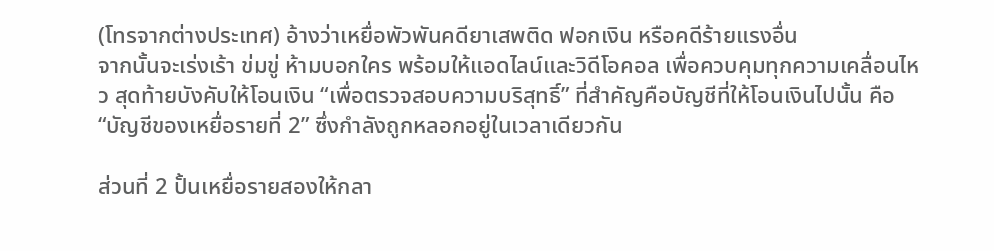(โทรจากต่างประเทศ) อ้างว่าเหยื่อพัวพันคดียาเสพติด ฟอกเงิน หรือคดีร้ายแรงอื่น
จากนั้นจะเร่งเร้า ข่มขู่ ห้ามบอกใคร พร้อมให้แอดไลน์และวิดีโอคอล เพื่อควบคุมทุกความเคลื่อนไหว สุดท้ายบังคับให้โอนเงิน “เพื่อตรวจสอบความบริสุทธิ์” ที่สำคัญคือบัญชีที่ให้โอนเงินไปนั้น คือ “บัญชีของเหยื่อรายที่ 2” ซึ่งกำลังถูกหลอกอยู่ในเวลาเดียวกัน

ส่วนที่ 2 ปั้นเหยื่อรายสองให้กลา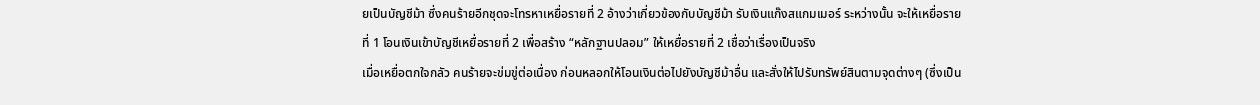ยเป็นบัญชีม้า ซึ่งคนร้ายอีกชุดจะโทรหาเหยื่อรายที่ 2 อ้างว่าเกี่ยวข้องกับบัญชีม้า รับเงินแก๊งสแกมเมอร์ ระหว่างนั้น จะให้เหยื่อรายที่ 1 โอนเงินเข้าบัญชีเหยื่อรายที่ 2 เพื่อสร้าง “หลักฐานปลอม” ให้เหยื่อรายที่ 2 เชื่อว่าเรื่องเป็นจริง
เมื่อเหยื่อตกใจกลัว คนร้ายจะข่มขู่ต่อเนื่อง ก่อนหลอกให้โอนเงินต่อไปยังบัญชีม้าอื่น และสั่งให้ไปรับทรัพย์สินตามจุดต่างๆ (ซึ่งเป็น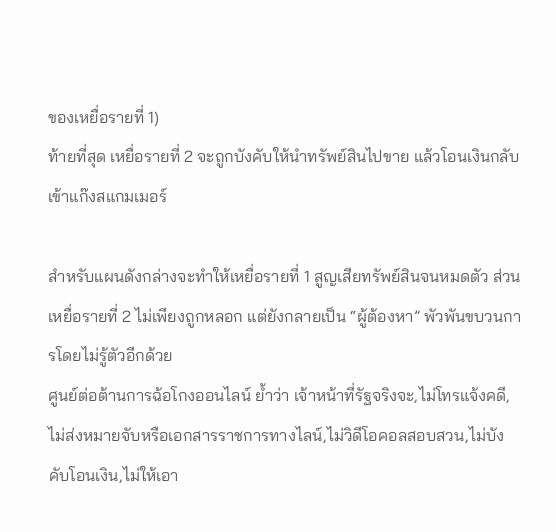ของเหยื่อรายที่ 1)
ท้ายที่สุด เหยื่อรายที่ 2 จะถูกบังคับให้นำทรัพย์สินไปขาย แล้วโอนเงินกลับเข้าแก๊งสแกมเมอร์

สำหรับแผนดังกล่างจะทำให้เหยื่อรายที่ 1 สูญเสียทรัพย์สินจนหมดตัว ส่วนเหยื่อรายที่ 2 ไม่เพียงถูกหลอก แต่ยังกลายเป็น “ผู้ต้องหา” พัวพันขบวนการโดยไม่รู้ตัวอีกด้วย
ศูนย์ต่อต้านการฉ้อโกงออนไลน์ ย้ำว่า เจ้าหน้าที่รัฐจริงจะ,ไม่โทรแจ้งคดี,ไม่ส่งหมายจับหรือเอกสารราชการทางไลน์,ไม่วิดีโอคอลสอบสวน,ไม่บังคับโอนเงิน,ไม่ให้เอา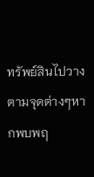ทรัพย์สินไปวางตามจุดต่างๆหากพบพฤ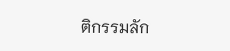ติกรรมลัก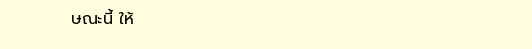ษณะนี้ ให้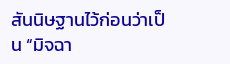สันนิษฐานไว้ก่อนว่าเป็น “มิจฉา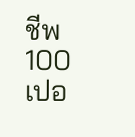ชีพ 100 เปอ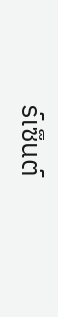ร์เซ็นต์